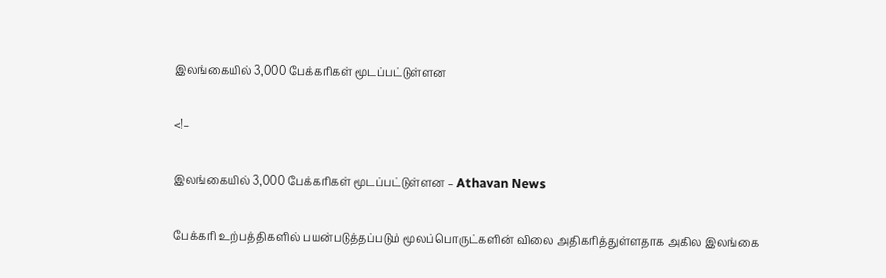இலங்கையில் 3,000 பேக்கரிகள் மூடப்பட்டுள்ளன

<!–

இலங்கையில் 3,000 பேக்கரிகள் மூடப்பட்டுள்ளன – Athavan News

பேக்கரி உற்பத்திகளில் பயன்படுத்தப்படும் மூலப்பொருட்களின் விலை அதிகரித்துள்ளதாக அகில இலங்கை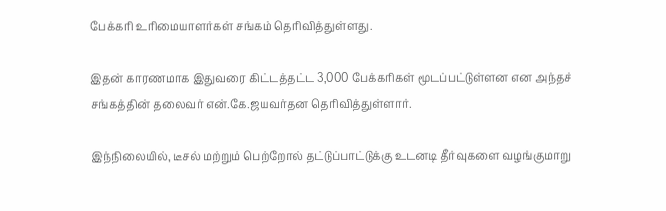பேக்கரி உரிமையாளர்கள் சங்கம் தெரிவித்துள்ளது.

இதன் காரணமாக இதுவரை கிட்டத்தட்ட 3,000 பேக்கரிகள் மூடப்பட்டுள்ளன என அந்தச் சங்கத்தின் தலைவர் என்.கே.ஜயவர்தன தெரிவித்துள்ளார்.

இந்நிலையில், டீசல் மற்றும் பெற்றோல் தட்டுப்பாட்டுக்கு உடனடி தீர்வுகளை வழங்குமாறு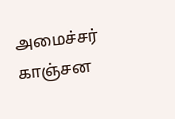அமைச்சர் காஞ்சன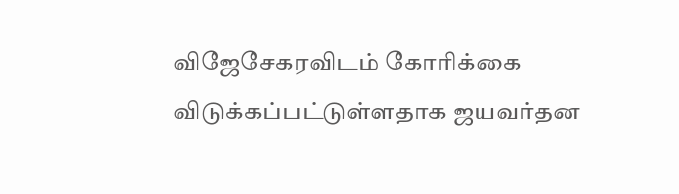விஜேசேகரவிடம் கோரிக்கை விடுக்கப்பட்டுள்ளதாக ஜயவர்தன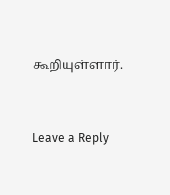கூறியுள்ளார்.


Leave a Reply